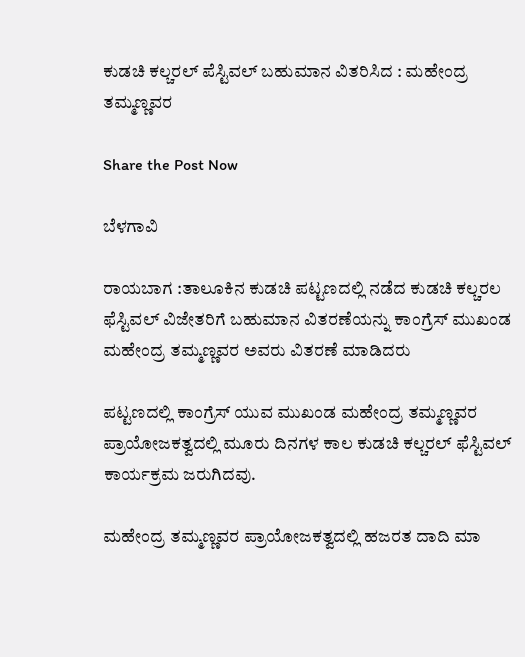ಕುಡಚಿ ಕಲ್ಚರಲ್ ಪೆಸ್ಟಿವಲ್ ಬಹುಮಾನ ವಿತರಿಸಿದ : ಮಹೇಂದ್ರ ತಮ್ಮಣ್ಣವರ

Share the Post Now

ಬೆಳಗಾವಿ

ರಾಯಬಾಗ :ತಾಲೂಕಿನ ಕುಡಚಿ ಪಟ್ಟಣದಲ್ಲಿ ನಡೆದ ಕುಡಚಿ ಕಲ್ಚರಲ ಫೆಸ್ಟಿವಲ್ ವಿಜೇತರಿಗೆ ಬಹುಮಾನ ವಿತರಣೆಯನ್ನು ಕಾಂಗ್ರೆಸ್ ಮುಖಂಡ ಮಹೇಂದ್ರ ತಮ್ಮಣ್ಣವರ ಅವರು ವಿತರಣೆ ಮಾಡಿದರು

ಪಟ್ಟಣದಲ್ಲಿ ಕಾಂಗ್ರೆಸ್ ಯುವ ಮುಖಂಡ ಮಹೇಂದ್ರ ತಮ್ಮಣ್ಣವರ ಪ್ರಾಯೋಜಕತ್ವದಲ್ಲಿ ಮೂರು ದಿನಗಳ ಕಾಲ ಕುಡಚಿ ಕಲ್ಚರಲ್ ಫೆಸ್ಟಿವಲ್ ಕಾರ್ಯಕ್ರಮ ಜರುಗಿದವು.

ಮಹೇಂದ್ರ ತಮ್ಮಣ್ಣವರ ಪ್ರಾಯೋಜಕತ್ವದಲ್ಲಿ ಹಜರತ ದಾದಿ ಮಾ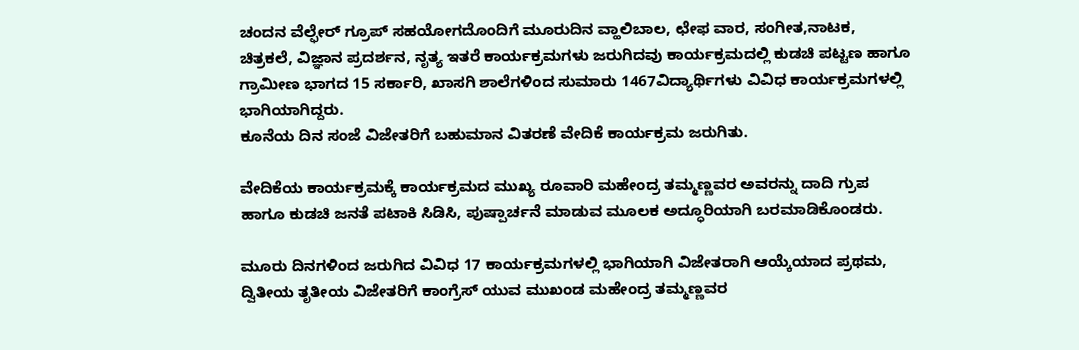ಚಂದನ ವೆಲ್ಫೇರ್ ಗ್ರೂಪ್ ಸಹಯೋಗದೊಂದಿಗೆ ಮೂರುದಿನ ವ್ಹಾಲಿಬಾಲ, ಛೇಫ ವಾರ, ಸಂಗೀತ,ನಾಟಕ, ಚಿತ್ರಕಲೆ, ವಿಜ್ಞಾನ ಪ್ರದರ್ಶನ, ನೃತ್ಯ ಇತರೆ ಕಾರ್ಯಕ್ರಮಗಳು ಜರುಗಿದವು ಕಾರ್ಯಕ್ರಮದಲ್ಲಿ ಕುಡಚಿ ಪಟ್ಟಣ ಹಾಗೂ ಗ್ರಾಮೀಣ ಭಾಗದ 15 ಸರ್ಕಾರಿ, ಖಾಸಗಿ ಶಾಲೆಗಳಿಂದ ಸುಮಾರು 1467ವಿದ್ಯಾರ್ಥಿಗಳು ವಿವಿಧ ಕಾರ್ಯಕ್ರಮಗಳಲ್ಲಿ ಭಾಗಿಯಾಗಿದ್ದರು.
ಕೂನೆಯ ದಿನ ಸಂಜೆ ವಿಜೇತರಿಗೆ ಬಹುಮಾನ ವಿತರಣೆ ವೇದಿಕೆ ಕಾರ್ಯಕ್ರಮ ಜರುಗಿತು.

ವೇದಿಕೆಯ ಕಾರ್ಯಕ್ರಮಕ್ಕೆ ಕಾರ್ಯಕ್ರಮದ ಮುಖ್ಯ ರೂವಾರಿ ಮಹೇಂದ್ರ ತಮ್ಮಣ್ಣವರ ಅವರನ್ನು ದಾದಿ ಗ್ರುಪ ಹಾಗೂ ಕುಡಚಿ ಜನತೆ ಪಟಾಕಿ ಸಿಡಿಸಿ, ಪುಷ್ಪಾರ್ಚನೆ ಮಾಡುವ ಮೂಲಕ ಅದ್ಧೂರಿಯಾಗಿ ಬರಮಾಡಿಕೊಂಡರು.

ಮೂರು ದಿನಗಳಿಂದ ಜರುಗಿದ ವಿವಿಧ 17 ಕಾರ್ಯಕ್ರಮಗಳಲ್ಲಿ ಭಾಗಿಯಾಗಿ ವಿಜೇತರಾಗಿ ಆಯ್ಕೆಯಾದ ಪ್ರಥಮ, ದ್ವಿತೀಯ ತೃತೀಯ ವಿಜೇತರಿಗೆ ಕಾಂಗ್ರೆಸ್ ಯುವ ಮುಖಂಡ ಮಹೇಂದ್ರ ತಮ್ಮಣ್ಣವರ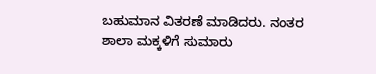ಬಹುಮಾನ ವಿತರಣೆ ಮಾಡಿದರು. ನಂತರ ಶಾಲಾ ಮಕ್ಕಳಿಗೆ ಸುಮಾರು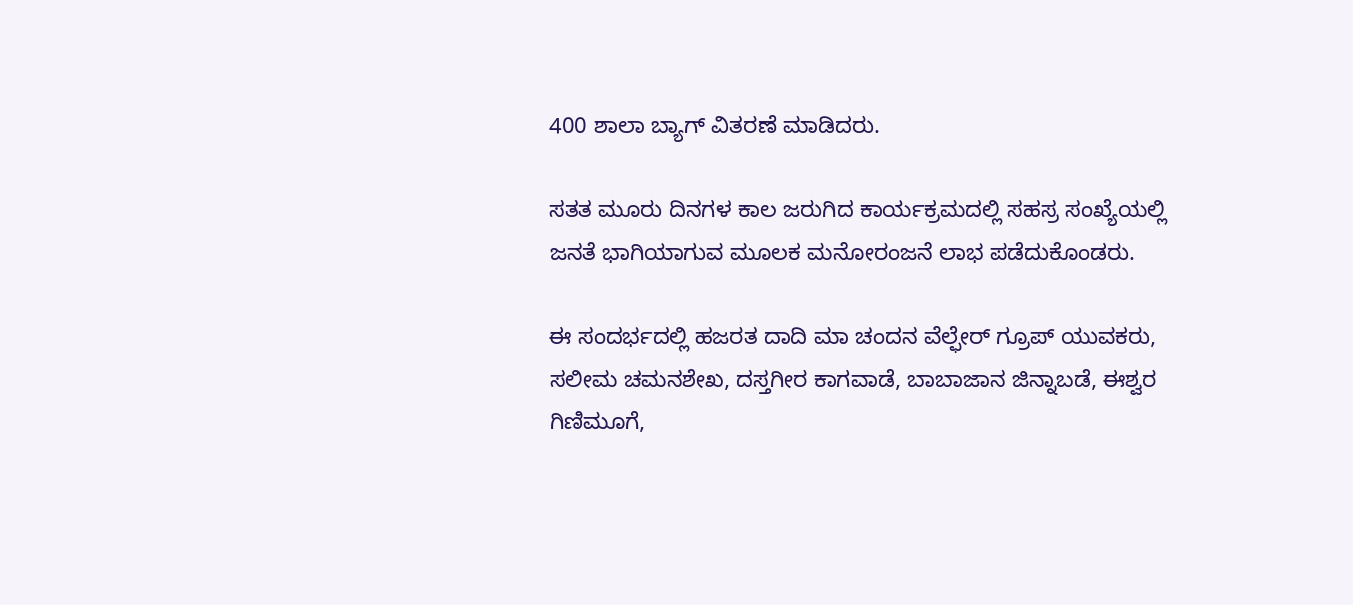400 ಶಾಲಾ ಬ್ಯಾಗ್ ವಿತರಣೆ ಮಾಡಿದರು.

ಸತತ ಮೂರು ದಿನಗಳ ಕಾಲ ಜರುಗಿದ ಕಾರ್ಯಕ್ರಮದಲ್ಲಿ ಸಹಸ್ರ ಸಂಖ್ಯೆಯಲ್ಲಿ ಜನತೆ ಭಾಗಿಯಾಗುವ ಮೂಲಕ ಮನೋರಂಜನೆ ಲಾಭ ಪಡೆದುಕೊಂಡರು.

ಈ ಸಂದರ್ಭದಲ್ಲಿ ಹಜರತ ದಾದಿ ಮಾ ಚಂದನ ವೆಲ್ಫೇರ್ ಗ್ರೂಪ್ ಯುವಕರು, ಸಲೀಮ ಚಮನಶೇಖ, ದಸ್ತಗೀರ ಕಾಗವಾಡೆ, ಬಾಬಾಜಾನ ಜಿನ್ನಾಬಡೆ, ಈಶ್ವರ ಗಿಣಿಮೂಗೆ,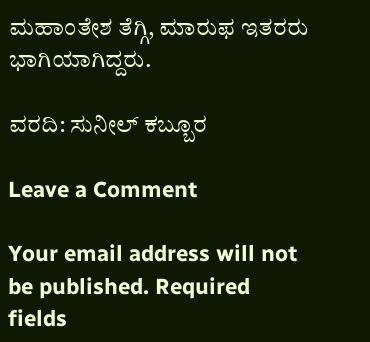ಮಹಾಂತೇಶ ತೆಗ್ಗಿ, ಮಾರುಫ ಇತರರು ಭಾಗಿಯಾಗಿದ್ದರು.

ವರದಿ: ಸುನೀಲ್ ಕಬ್ಬೂರ

Leave a Comment

Your email address will not be published. Required fields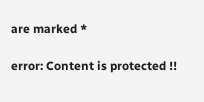are marked *

error: Content is protected !!